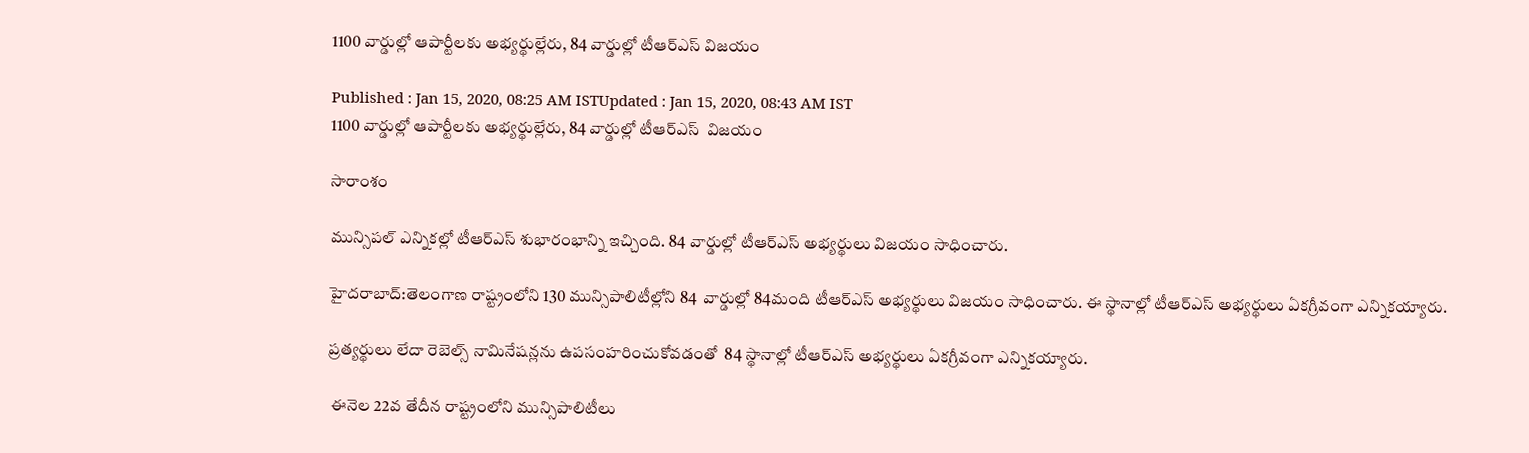1100 వార్డుల్లో ఆపార్టీలకు అభ్యర్థుల్లేరు, 84 వార్డుల్లో టీఆర్ఎస్ విజయం

Published : Jan 15, 2020, 08:25 AM ISTUpdated : Jan 15, 2020, 08:43 AM IST
1100 వార్డుల్లో ఆపార్టీలకు అభ్యర్థుల్లేరు, 84 వార్డుల్లో టీఆర్ఎస్  విజయం

సారాంశం

మున్సిపల్ ఎన్నికల్లో టీఆర్ఎస్ శుభారంభాన్ని ఇచ్చింది. 84 వార్డుల్లో టీఆర్ఎస్ అభ్యర్థులు విజయం సాధించారు.

హైదరాబాద్:తెలంగాణ రాష్ట్రంలోని 130 మున్సిపాలిటీల్లోని 84  వార్డుల్లో 84మంది టీఆర్ఎస్ అభ్యర్థులు విజయం సాధించారు. ఈ స్థానాల్లో టీఆర్ఎస్ అభ్యర్థులు ఏకగ్రీవంగా ఎన్నికయ్యారు.

ప్రత్యర్థులు లేదా రెబెల్స్ నామినేషన్లను ఉపసంహరించుకోవడంతో  84 స్థానాల్లో టీఆర్ఎస్ అభ్యర్థులు ఏకగ్రీవంగా ఎన్నికయ్యారు.

 ఈనెల 22వ తేదీన రాష్ట్రంలోని మున్సిపాలిటీలు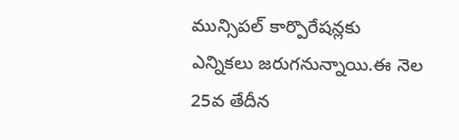మున్సిపల్ కార్పొరేషన్లకు ఎన్నికలు జరుగనున్నాయి.ఈ నెల 25వ తేదీన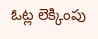ఓట్ల లెక్కింపు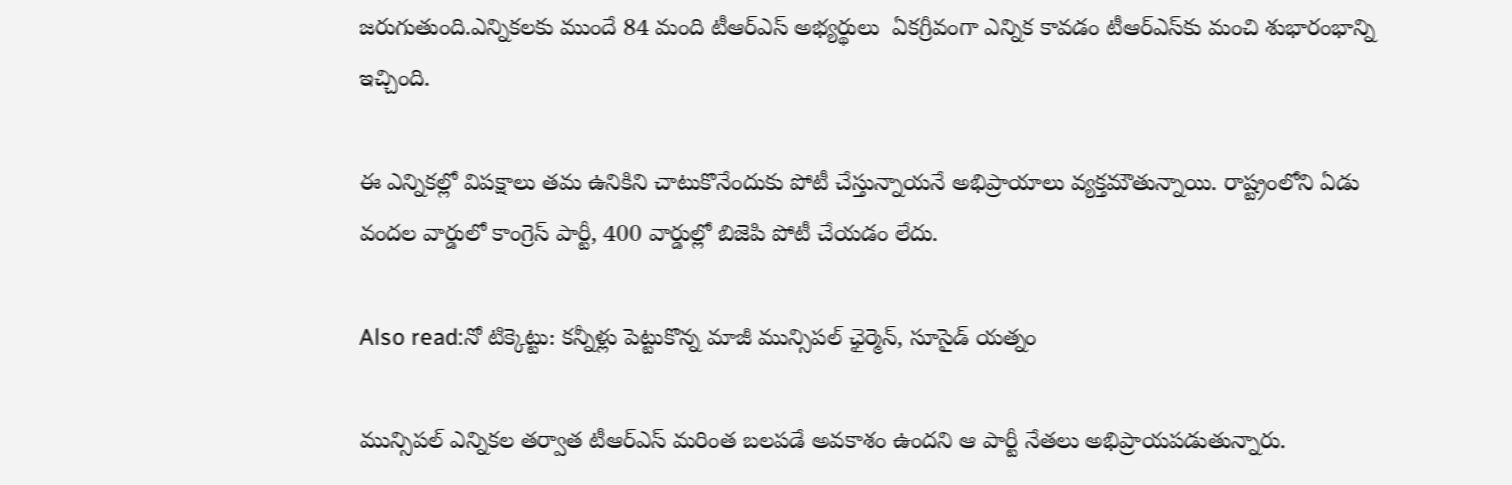జరుగుతుంది.ఎన్నికలకు ముందే 84 మంది టీఆర్ఎస్ అభ్యర్థులు  ఏకగ్రీవంగా ఎన్నిక కావడం టీఆర్ఎస్‌కు మంచి శుభారంభాన్ని ఇచ్చింది.

ఈ ఎన్నికల్లో విపక్షాలు తమ ఉనికిని చాటుకొనేందుకు పోటీ చేస్తున్నాయనే అభిప్రాయాలు వ్యక్తమౌతున్నాయి. రాష్ట్రంలోని ఏడు వందల వార్డులో కాంగ్రెస్ పార్టీ, 400 వార్డుల్లో బిజెపి పోటీ చేయడం లేదు.

Also read:నో టిక్కెట్టు: కన్నీళ్లు పెట్టుకొన్న మాజీ మున్సిపల్ ఛైర్మెన్, సూసైడ్ యత్నం

మున్సిపల్ ఎన్నికల తర్వాత టీఆర్ఎస్ మరింత బలపడే అవకాశం ఉందని ఆ పార్టీ నేతలు అభిప్రాయపడుతున్నారు.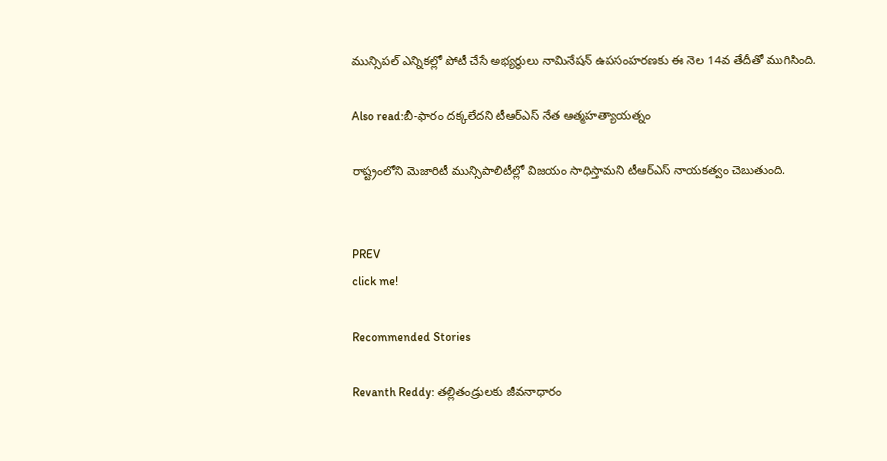మున్సిపల్ ఎన్నికల్లో పోటీ చేసే అభ్యర్థులు నామినేషన్ ఉపసంహరణకు ఈ నెల 14వ తేదీతో ముగిసింది.

Also read:బీ-ఫారం దక్కలేదని టీఆర్ఎస్ నేత ఆత్మహత్యాయత్నం

రాష్ట్రంలోని మెజారిటీ మున్సిపాలిటీల్లో విజయం సాధిస్తామని టీఆర్ఎస్ నాయకత్వం చెబుతుంది.


PREV
click me!

Recommended Stories

Revanth Reddy: తల్లితండ్రులకు జీవనాధారం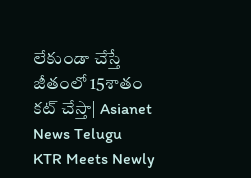లేకుండా చేస్తే జీతంలో 15శాతం కట్ చేస్తా| Asianet News Telugu
KTR Meets Newly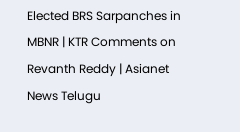Elected BRS Sarpanches in MBNR | KTR Comments on Revanth Reddy | Asianet News Telugu